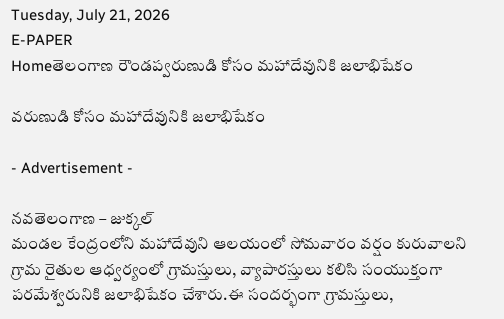Tuesday, July 21, 2026
E-PAPER
Homeతెలంగాణ రౌండప్వరుణుడి కోసం మహాదేవునికి జలాభిషేకం

వరుణుడి కోసం మహాదేవునికి జలాభిషేకం

- Advertisement -

నవతెలంగాణ – జుక్కల్
మండల కేంద్రంలోని మహాదేవుని ఆలయంలో సోమవారం వర్షం కురువాలని గ్రామ రైతుల ఆధ్వర్యంలో గ్రామస్తులు, వ్యాపారస్తులు కలిసి సంయుక్తంగా పరమేశ్వరునికి జలాభిషేకం చేశారు.ఈ సందర్భంగా గ్రామస్తులు,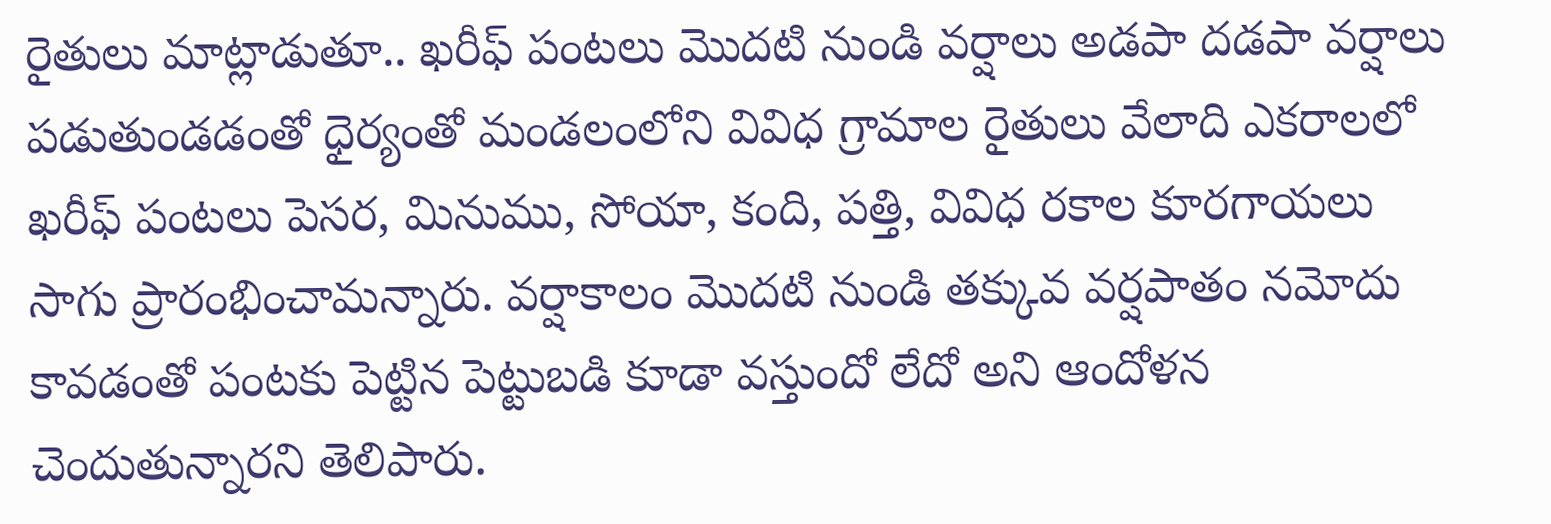రైతులు మాట్లాడుతూ.. ఖరీఫ్ పంటలు మొదటి నుండి వర్షాలు అడపా దడపా వర్షాలు పడుతుండడంతో ధైర్యంతో మండలంలోని వివిధ గ్రామాల రైతులు వేలాది ఎకరాలలో ఖరీఫ్ పంటలు పెసర, మినుము, సోయా, కంది, పత్తి, వివిధ రకాల కూరగాయలు సాగు ప్రారంభించామన్నారు. వర్షాకాలం మొదటి నుండి తక్కువ వర్షపాతం నమోదు కావడంతో పంటకు పెట్టిన పెట్టుబడి కూడా వస్తుందో లేదో అని ఆందోళన చెందుతున్నారని తెలిపారు.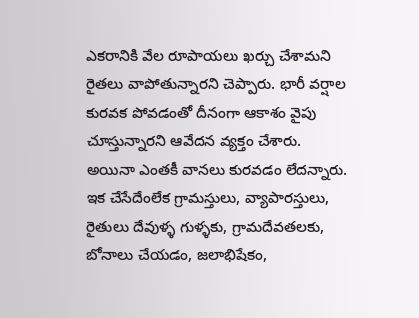ఎకరానికి వేల రూపాయలు ఖర్చు చేశామని రైతలు వాపోతున్నారని చెప్పారు. భారీ వర్షాల కురవక పోవడంతో దీనంగా ఆకాశం వైపు చూస్తున్నారని ఆవేదన వ్యక్తం చేశారు. అయినా ఎంతకీ వానలు కురవడం లేదన్నారు. ఇక చేసేదేంలేక గ్రామస్తులు, వ్యాపారస్తులు, రైతులు దేవుళ్ళ గుళ్ళకు, గ్రామదేవతలకు, బోనాలు చేయడం, జలాభిషేకం,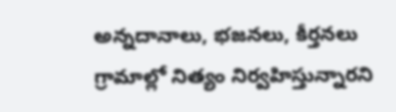అన్నదానాలు, భజనలు, కీర్తనలు గ్రామాల్లో నిత్యం నిర్వహిస్తున్నారని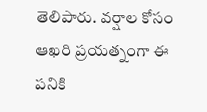తెలిపారు. వర్షాల కోసం ఆఖరి ప్రయత్నంగా ఈ పనికి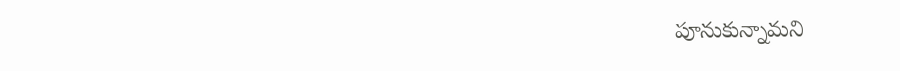పూనుకున్నామని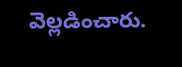వెల్లడించారు.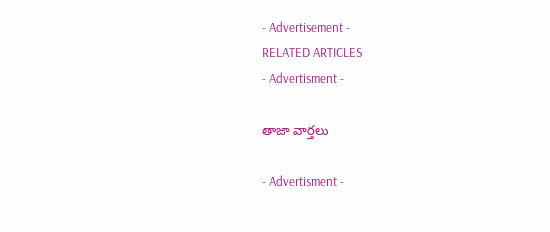- Advertisement -
RELATED ARTICLES
- Advertisment -

తాజా వార్తలు

- Advertisment -